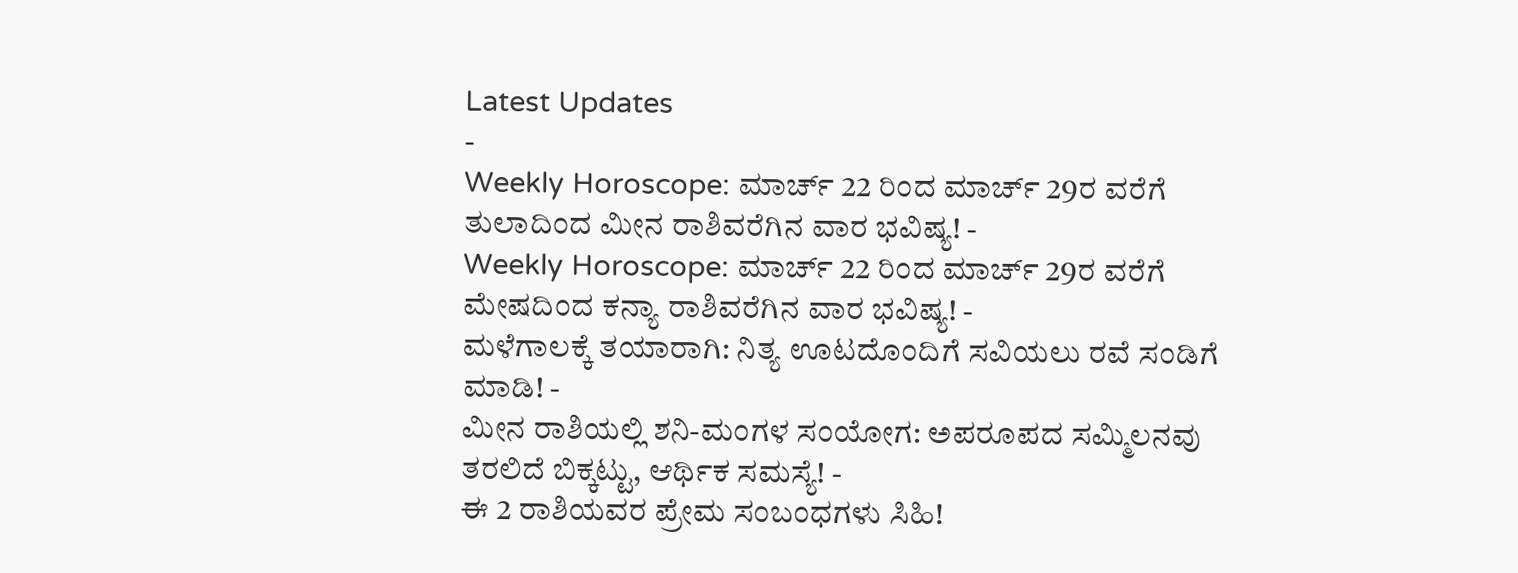Latest Updates
-
Weekly Horoscope: ಮಾರ್ಚ್ 22 ರಿಂದ ಮಾರ್ಚ್ 29ರ ವರೆಗೆ ತುಲಾದಿಂದ ಮೀನ ರಾಶಿವರೆಗಿನ ವಾರ ಭವಿಷ್ಯ! -
Weekly Horoscope: ಮಾರ್ಚ್ 22 ರಿಂದ ಮಾರ್ಚ್ 29ರ ವರೆಗೆ ಮೇಷದಿಂದ ಕನ್ಯಾ ರಾಶಿವರೆಗಿನ ವಾರ ಭವಿಷ್ಯ! -
ಮಳೆಗಾಲಕ್ಕೆ ತಯಾರಾಗಿ: ನಿತ್ಯ ಊಟದೊಂದಿಗೆ ಸವಿಯಲು ರವೆ ಸಂಡಿಗೆ ಮಾಡಿ! -
ಮೀನ ರಾಶಿಯಲ್ಲಿ ಶನಿ-ಮಂಗಳ ಸಂಯೋಗ: ಅಪರೂಪದ ಸಮ್ಮಿಲನವು ತರಲಿದೆ ಬಿಕ್ಕಟ್ಟು, ಆರ್ಥಿಕ ಸಮಸ್ಯೆ! -
ಈ 2 ರಾಶಿಯವರ ಪ್ರೇಮ ಸಂಬಂಧಗಳು ಸಿಹಿ!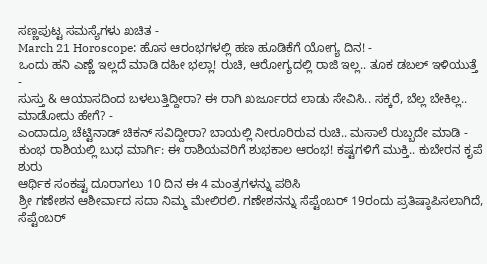ಸಣ್ಣಪುಟ್ಟ ಸಮಸ್ಯೆಗಳು ಖಚಿತ -
March 21 Horoscope: ಹೊಸ ಆರಂಭಗಳಲ್ಲಿ ಹಣ ಹೂಡಿಕೆಗೆ ಯೋಗ್ಯ ದಿನ! -
ಒಂದು ಹನಿ ಎಣ್ಣೆ ಇಲ್ಲದೆ ಮಾಡಿ ದಹೀ ಭಲ್ಲಾ! ರುಚಿ, ಆರೋಗ್ಯದಲ್ಲಿ ರಾಜಿ ಇಲ್ಲ.. ತೂಕ ಡಬಲ್ ಇಳಿಯುತ್ತೆ -
ಸುಸ್ತು & ಆಯಾಸದಿಂದ ಬಳಲುತ್ತಿದ್ದೀರಾ? ಈ ರಾಗಿ ಖರ್ಜೂರದ ಲಾಡು ಸೇವಿಸಿ.. ಸಕ್ಕರೆ, ಬೆಲ್ಲ ಬೇಕಿಲ್ಲ.. ಮಾಡೋದು ಹೇಗೆ? -
ಎಂದಾದ್ರೂ ಚೆಟ್ಟಿನಾಡ್ ಚಿಕನ್ ಸವಿದ್ದೀರಾ? ಬಾಯಲ್ಲಿ ನೀರೂರಿರುವ ರುಚಿ.. ಮಸಾಲೆ ರುಬ್ಬದೇ ಮಾಡಿ -
ಕುಂಭ ರಾಶಿಯಲ್ಲಿ ಬುಧ ಮಾರ್ಗಿ: ಈ ರಾಶಿಯವರಿಗೆ ಶುಭಕಾಲ ಆರಂಭ! ಕಷ್ಟಗಳಿಗೆ ಮುಕ್ತಿ.. ಕುಬೇರನ ಕೃಪೆ ಶುರು
ಆರ್ಥಿಕ ಸಂಕಷ್ಟ ದೂರಾಗಲು 10 ದಿನ ಈ 4 ಮಂತ್ರಗಳನ್ನು ಪಠಿಸಿ
ಶ್ರೀ ಗಣೇಶನ ಆಶೀರ್ವಾದ ಸದಾ ನಿಮ್ಮ ಮೇಲಿರಲಿ. ಗಣೇಶನನ್ನು ಸೆಪ್ಟೆಂಬರ್ 19ರಂದು ಪ್ರತಿಷ್ಠಾಪಿಸಲಾಗಿದೆ, ಸೆಪ್ಟೆಂಬರ್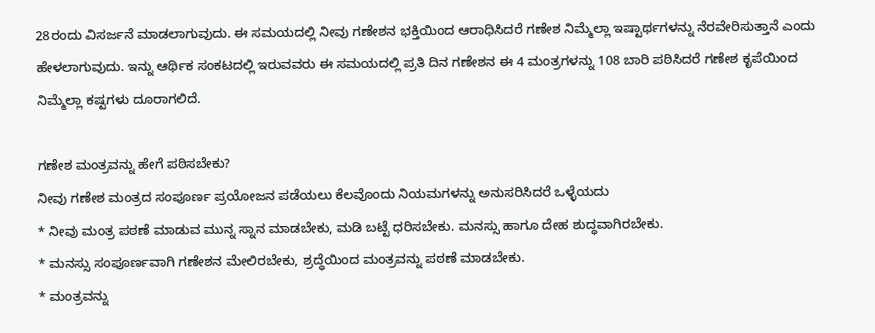28ರಂದು ವಿಸರ್ಜನೆ ಮಾಡಲಾಗುವುದು. ಈ ಸಮಯದಲ್ಲಿ ನೀವು ಗಣೇಶನ ಭಕ್ತಿಯಿಂದ ಆರಾಧಿಸಿದರೆ ಗಣೇಶ ನಿಮ್ಮೆಲ್ಲಾ ಇಷ್ಟಾರ್ಥಗಳನ್ನು ನೆರವೇರಿಸುತ್ತಾನೆ ಎಂದು ಹೇಳಲಾಗುವುದು. ಇನ್ನು ಆರ್ಥಿಕ ಸಂಕಟದಲ್ಲಿ ಇರುವವರು ಈ ಸಮಯದಲ್ಲಿ ಪ್ರತಿ ದಿನ ಗಣೇಶನ ಈ 4 ಮಂತ್ರಗಳನ್ನು 108 ಬಾರಿ ಪಠಿಸಿದರೆ ಗಣೇಶ ಕೃಪೆಯಿಂದ ನಿಮ್ಮೆಲ್ಲಾ ಕಷ್ಟಗಳು ದೂರಾಗಲಿದೆ.

ಗಣೇಶ ಮಂತ್ರವನ್ನು ಹೇಗೆ ಪಠಿಸಬೇಕು?
ನೀವು ಗಣೇಶ ಮಂತ್ರದ ಸಂಪೂರ್ಣ ಪ್ರಯೋಜನ ಪಡೆಯಲು ಕೆಲವೊಂದು ನಿಯಮಗಳನ್ನು ಅನುಸರಿಸಿದರೆ ಒಳ್ಳೆಯದು
* ನೀವು ಮಂತ್ರ ಪಠಣೆ ಮಾಡುವ ಮುನ್ನ ಸ್ನಾನ ಮಾಡಬೇಕು, ಮಡಿ ಬಟ್ಟೆ ಧರಿಸಬೇಕು. ಮನಸ್ಸು ಹಾಗೂ ದೇಹ ಶುದ್ಧವಾಗಿರಬೇಕು.
* ಮನಸ್ಸು ಸಂಪೂರ್ಣವಾಗಿ ಗಣೇಶನ ಮೇಲಿರಬೇಕು, ಶ್ರದ್ಧೆಯಿಂದ ಮಂತ್ರವನ್ನು ಪಠಣೆ ಮಾಡಬೇಕು.
* ಮಂತ್ರವನ್ನು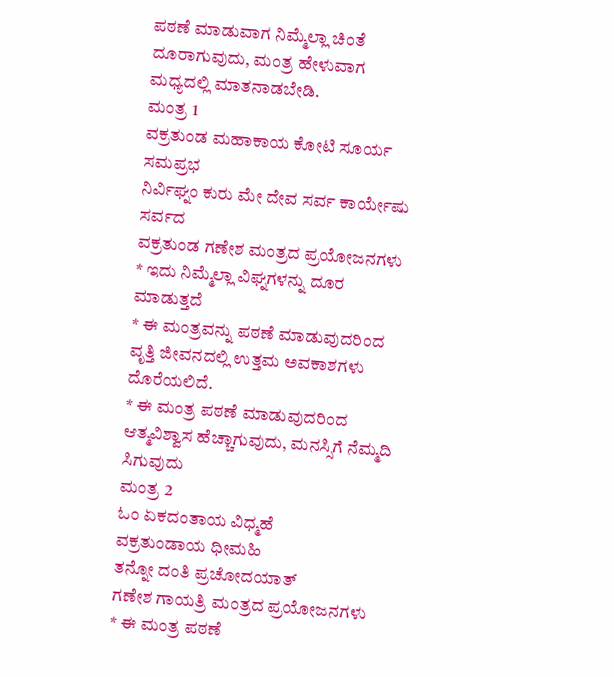ಪಠಣೆ ಮಾಡುವಾಗ ನಿಮ್ಮೆಲ್ಲಾ ಚಿಂತೆ ದೂರಾಗುವುದು, ಮಂತ್ರ ಹೇಳುವಾಗ ಮಧ್ಯದಲ್ಲಿ ಮಾತನಾಡಬೇಡಿ.
ಮಂತ್ರ 1
ವಕ್ರತುಂಡ ಮಹಾಕಾಯ ಕೋಟಿ ಸೂರ್ಯ ಸಮಪ್ರಭ
ನಿರ್ವಿಘ್ನಂ ಕುರು ಮೇ ದೇವ ಸರ್ವ ಕಾರ್ಯೇಷು ಸರ್ವದ
ವಕ್ರತುಂಡ ಗಣೇಶ ಮಂತ್ರದ ಪ್ರಯೋಜನಗಳು
* ಇದು ನಿಮ್ಮೆಲ್ಲಾ ವಿಘ್ನಗಳನ್ನು ದೂರ ಮಾಡುತ್ತದೆ
* ಈ ಮಂತ್ರವನ್ನು ಪಠಣೆ ಮಾಡುವುದರಿಂದ ವೃತ್ತಿ ಜೀವನದಲ್ಲಿ ಉತ್ತಮ ಅವಕಾಶಗಳು ದೊರೆಯಲಿದೆ.
* ಈ ಮಂತ್ರ ಪಠಣೆ ಮಾಡುವುದರಿಂದ ಆತ್ಮವಿಶ್ವಾಸ ಹೆಚ್ಚಾಗುವುದು, ಮನಸ್ಸಿಗೆ ನೆಮ್ಮದಿ ಸಿಗುವುದು
ಮಂತ್ರ 2
ಓಂ ಏಕದಂತಾಯ ವಿಧ್ಮಹೆ
ವಕ್ರತುಂಡಾಯ ಧೀಮಹಿ
ತನ್ನೋ ದಂತಿ ಪ್ರಚೋದಯಾತ್
ಗಣೇಶ ಗಾಯತ್ರಿ ಮಂತ್ರದ ಪ್ರಯೋಜನಗಳು
* ಈ ಮಂತ್ರ ಪಠಣೆ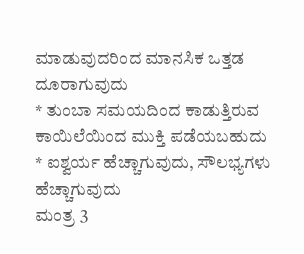ಮಾಡುವುದರಿಂದ ಮಾನಸಿಕ ಒತ್ತಡ ದೂರಾಗುವುದು
* ತುಂಬಾ ಸಮಯದಿಂದ ಕಾಡುತ್ತಿರುವ ಕಾಯಿಲೆಯಿಂದ ಮುಕ್ತಿ ಪಡೆಯಬಹುದು
* ಐಶ್ವರ್ಯ ಹೆಚ್ಚಾಗುವುದು, ಸೌಲಭ್ಯಗಳು ಹೆಚ್ಚಾಗುವುದು
ಮಂತ್ರ 3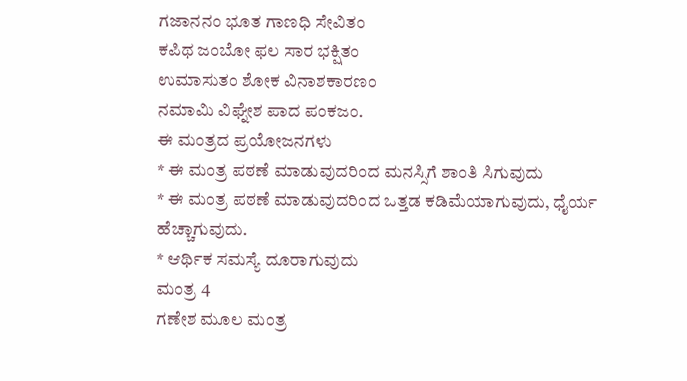ಗಜಾನನಂ ಭೂತ ಗಾಣಧಿ ಸೇವಿತಂ
ಕಪಿಥ ಜಂಬೋ ಫಲ ಸಾರ ಭಕ್ಷಿತಂ
ಉಮಾಸುತಂ ಶೋಕ ವಿನಾಶಕಾರಣಂ
ನಮಾಮಿ ವಿಘ್ನೇಶ ಪಾದ ಪಂಕಜಂ.
ಈ ಮಂತ್ರದ ಪ್ರಯೋಜನಗಳು
* ಈ ಮಂತ್ರ ಪಠಣೆ ಮಾಡುವುದರಿಂದ ಮನಸ್ಸಿಗೆ ಶಾಂತಿ ಸಿಗುವುದು
* ಈ ಮಂತ್ರ ಪಠಣೆ ಮಾಡುವುದರಿಂದ ಒತ್ತಡ ಕಡಿಮೆಯಾಗುವುದು, ಧೈರ್ಯ ಹೆಚ್ಚಾಗುವುದು.
* ಆರ್ಥಿಕ ಸಮಸ್ಯೆ ದೂರಾಗುವುದು
ಮಂತ್ರ 4
ಗಣೇಶ ಮೂಲ ಮಂತ್ರ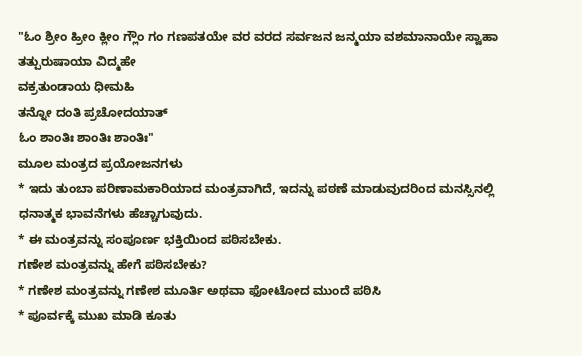"ಓಂ ಶ್ರೀಂ ಹ್ರೀಂ ಕ್ಲೀಂ ಗ್ಲೌಂ ಗಂ ಗಣಪತಯೇ ವರ ವರದ ಸರ್ವಜನ ಜನ್ಮಯಾ ವಶಮಾನಾಯೇ ಸ್ವಾಹಾ
ತತ್ಪುರುಷಾಯಾ ವಿದ್ಮಹೇ
ವಕ್ರತುಂಡಾಯ ಧೀಮಹಿ
ತನ್ನೋ ದಂತಿ ಪ್ರಚೋದಯಾತ್
ಓಂ ಶಾಂತಿಃ ಶಾಂತಿಃ ಶಾಂತಿಃ"
ಮೂಲ ಮಂತ್ರದ ಪ್ರಯೋಜನಗಳು
* ಇದು ತುಂಬಾ ಪರಿಣಾಮಕಾರಿಯಾದ ಮಂತ್ರವಾಗಿದೆ, ಇದನ್ನು ಪಠಣೆ ಮಾಡುವುದರಿಂದ ಮನಸ್ಸಿನಲ್ಲಿ ಧನಾತ್ಮಕ ಭಾವನೆಗಳು ಹೆಚ್ಚಾಗುವುದು.
* ಈ ಮಂತ್ರವನ್ನು ಸಂಪೂರ್ಣ ಭಕ್ತಿಯಿಂದ ಪಠಿಸಬೇಕು.
ಗಣೇಶ ಮಂತ್ರವನ್ನು ಹೇಗೆ ಪಠಿಸಬೇಕು?
* ಗಣೇಶ ಮಂತ್ರವನ್ನು ಗಣೇಶ ಮೂರ್ತಿ ಅಥವಾ ಫೋಟೋದ ಮುಂದೆ ಪಠಿಸಿ
* ಪೂರ್ವಕ್ಕೆ ಮುಖ ಮಾಡಿ ಕೂತು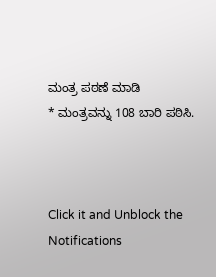ಮಂತ್ರ ಪಠಣೆ ಮಾಡಿ
* ಮಂತ್ರವನ್ನು 108 ಬಾರಿ ಪಠಿಸಿ.



Click it and Unblock the Notifications